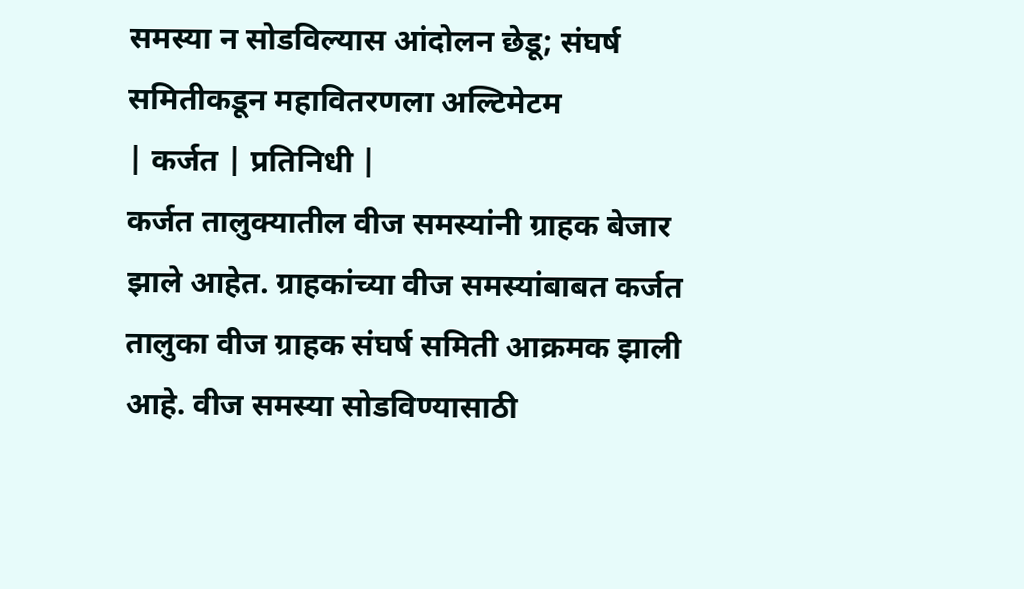समस्या न सोडविल्यास आंदोलन छेडू; संघर्ष समितीकडून महावितरणला अल्टिमेटम
| कर्जत | प्रतिनिधी |
कर्जत तालुक्यातील वीज समस्यांनी ग्राहक बेजार झाले आहेत. ग्राहकांच्या वीज समस्यांबाबत कर्जत तालुका वीज ग्राहक संघर्ष समिती आक्रमक झाली आहे. वीज समस्या सोडविण्यासाठी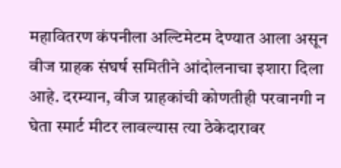महावितरण कंपनीला अल्टिमेटम देण्यात आला असून वीज ग्राहक संघर्ष समितीने आंदोलनाचा इशारा दिला आहे. दरम्यान, वीज ग्राहकांची कोणतीही परवानगी न घेता स्मार्ट मीटर लावल्यास त्या ठेकेदारावर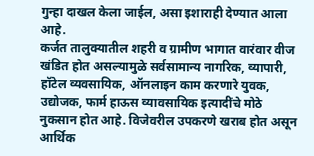गुन्हा दाखल केला जाईल, असा इशाराही देण्यात आला आहे.
कर्जत तालुक्यातील शहरी व ग्रामीण भागात वारंवार वीज खंडित होत असल्यामुळे सर्वसामान्य नागरिक, व्यापारी, हॉटेल व्यवसायिक, ऑनलाइन काम करणारे युवक, उद्योजक, फार्म हाऊस व्यावसायिक इत्यादींचे मोठे नुकसान होत आहे. विजेवरील उपकरणे खराब होत असून आर्थिक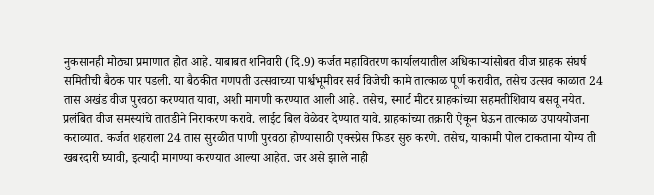नुकसानही मोठ्या प्रमाणात होत आहे. याबाबत शनिवारी (दि.9) कर्जत महावितरण कार्यालयातील अधिकाऱ्यांसोबत वीज ग्राहक संघर्ष समितीची बैठक पार पडली. या बैठकीत गणपती उत्सवाच्या पार्श्वभूमीवर सर्व विजेची कामे तात्काळ पूर्ण करावीत, तसेच उत्सव काळात 24 तास अखंड वीज पुरवठा करण्यात यावा, अशी मागणी करण्यात आली आहे. तसेच, स्मार्ट मीटर ग्राहकांच्या सहमतीशिवाय बसवू नयेत. प्रलंबित वीज समस्यांचे तातडीने निराकरण करावे. लाईट बिल वेळेवर देण्यात यावे. ग्राहकांच्या तक्रारी ऐकून घेऊन तात्काळ उपाययोजना कराव्यात. कर्जत शहराला 24 तास सुरळीत पाणी पुरवठा होण्यासाठी एक्स्प्रेस फिडर सुरु करणे. तसेच, याकामी पोल टाकताना योग्य ती खबरदारी घ्यावी, इत्यादी मागण्या करण्यात आल्या आहेत. जर असे झाले नाही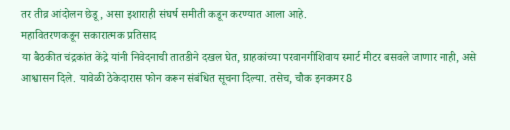तर तीव्र आंदोलन छेडू, असा इशाराही संघर्ष समीती कडून करण्यात आला आहे.
महावितरणकडून सकारात्मक प्रतिसाद
या बैठकीत चंद्रकांत केंद्रे यांनी निवेदनाची तातडीने दखल घेत, ग्राहकांच्या परवानगीशिवाय स्मार्ट मीटर बसवले जाणार नाही, असे आश्वासन दिले. यावेळी ठेकेदारास फोन करून संबंधित सूचना दिल्या. तसेच, चौक इनकमर 8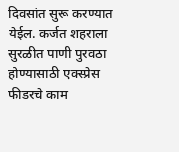दिवसांत सुरू करण्यात येईल. कर्जत शहराला सुरळीत पाणी पुरवठा होण्यासाठी एक्स्प्रेस फीडरचे काम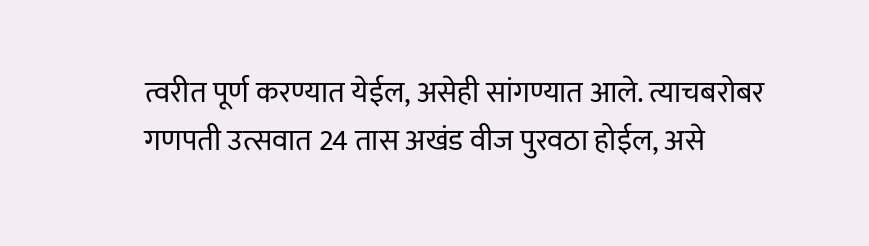त्वरीत पूर्ण करण्यात येईल, असेही सांगण्यात आले. त्याचबरोबर गणपती उत्सवात 24 तास अखंड वीज पुरवठा होईल, असे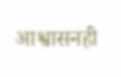आश्वासनही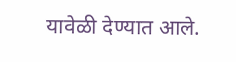यावेळी देण्यात आले.